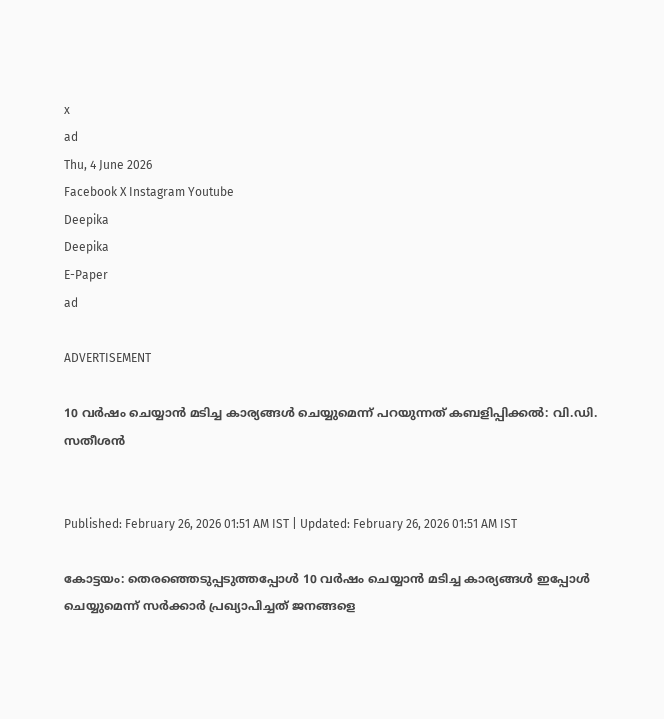x
ad
Thu, 4 June 2026
Facebook X Instagram Youtube
Deepika
Deepika
E-Paper
ad

ADVERTISEMENT

10 വര്‍ഷം ചെയ്യാന്‍ മടിച്ച കാര്യങ്ങള്‍ ചെയ്യുമെന്ന് പറയുന്നത് കബളിപ്പിക്കൽ: വി.ഡി. സതീശൻ


Published: February 26, 2026 01:51 AM IST | Updated: February 26, 2026 01:51 AM IST

കോട്ടയം: തെരഞ്ഞെടുപ്പടുത്തപ്പോള്‍ 10 വര്‍ഷം ചെയ്യാന്‍ മടിച്ച കാര്യങ്ങള്‍ ഇപ്പോള്‍ ചെയ്യുമെന്ന് സര്‍ക്കാര്‍ പ്രഖ്യാപിച്ചത് ജനങ്ങളെ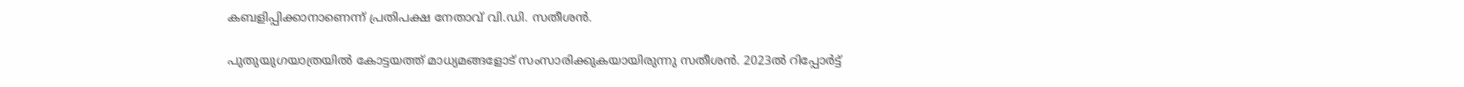കബളിപ്പിക്കാനാണെന്ന് പ്രതിപക്ഷ നേതാവ് വി.ഡി. സതീശന്‍.

പുതുയുഗയാത്രയില്‍ കോട്ടയത്ത് മാധ്യമങ്ങളോട് സംസാരിക്കുകയായിരുന്നു സതീശന്‍. 2023ല്‍ റിപ്പോര്‍ട്ട്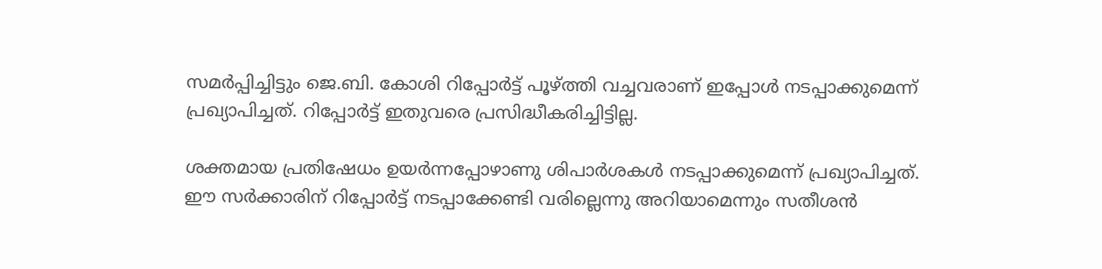സമര്‍പ്പിച്ചിട്ടും ജെ.ബി. കോശി റിപ്പോര്‍ട്ട് പൂഴ്ത്തി വച്ചവരാണ് ഇപ്പോള്‍ നടപ്പാക്കുമെന്ന് പ്രഖ്യാപിച്ചത്. റിപ്പോര്‍ട്ട് ഇതുവരെ പ്രസിദ്ധീകരിച്ചിട്ടില്ല.

ശക്തമായ പ്രതിഷേധം ഉയര്‍ന്നപ്പോഴാണു ശിപാര്‍ശകള്‍ നടപ്പാക്കുമെന്ന് പ്രഖ്യാപിച്ചത്. ഈ സര്‍ക്കാരിന് റിപ്പോര്‍ട്ട് നടപ്പാക്കേണ്ടി വരില്ലെന്നു അറിയാമെന്നും സതീശന്‍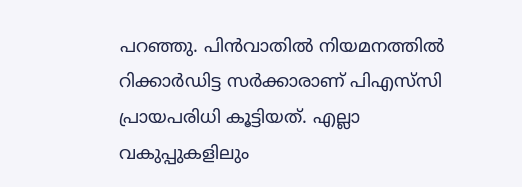പറഞ്ഞു. പിന്‍വാതില്‍ നിയമനത്തില്‍ റിക്കാര്‍ഡിട്ട സര്‍ക്കാരാണ് പിഎസ്‌സി പ്രായപരിധി കൂട്ടിയത്. എല്ലാ വകുപ്പുകളിലും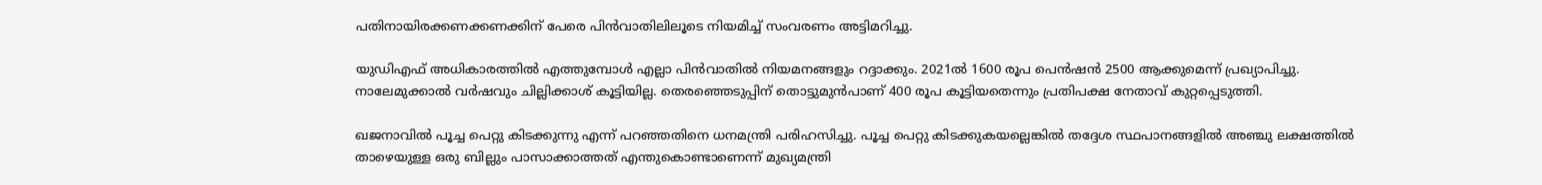പതിനായിരക്കണക്കണക്കിന് പേരെ പിന്‍വാതിലിലൂടെ നിയമിച്ച് സംവരണം അട്ടിമറിച്ചു.

യുഡിഎഫ് അധികാരത്തില്‍ എത്തുമ്പോള്‍ എല്ലാ പിന്‍വാതില്‍ നിയമനങ്ങളും റദ്ദാക്കും. 2021ല്‍ 1600 രൂപ പെന്‍ഷന്‍ 2500 ആക്കുമെന്ന് പ്രഖ്യാപിച്ചു. നാലേമുക്കാല്‍ വര്‍ഷവും ചില്ലിക്കാശ് കൂട്ടിയില്ല. തെരഞ്ഞെടുപ്പിന് തൊട്ടുമുന്‍പാണ് 400 രൂപ കൂട്ടിയതെന്നും പ്രതിപക്ഷ നേതാവ് കുറ്റപ്പെടുത്തി.

ഖജനാവില്‍ പൂച്ച പെറ്റു കിടക്കുന്നു എന്ന് പറഞ്ഞതിനെ ധനമന്ത്രി പരിഹസിച്ചു. പൂച്ച പെറ്റു കിടക്കുകയല്ലെങ്കില്‍ തദ്ദേശ സ്ഥപാനങ്ങളില്‍ അഞ്ചു ലക്ഷത്തില്‍ താഴെയുള്ള ഒരു ബില്ലും പാസാക്കാത്തത് എന്തുകൊണ്ടാണെന്ന് മുഖ്യമന്ത്രി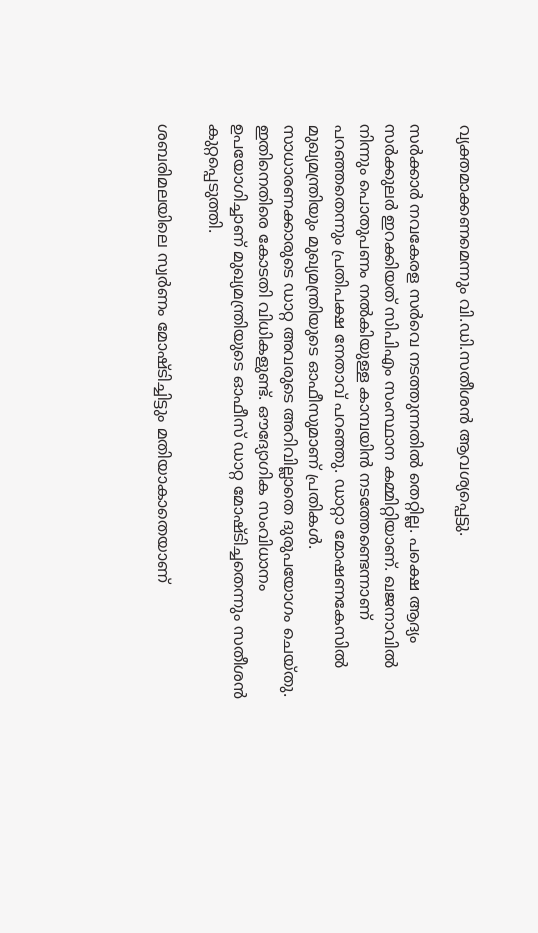വ്യക്തമാക്കണമെന്നും വി.ഡി.സതീശന്‍ ആവശ്യപ്പെട്ടു.

സര്‍ക്കാര്‍ നവകേരള സര്‍വെ നടത്തുന്നതില്‍ തെറ്റില്ല. പക്ഷെ ആദ്യം സര്‍ക്കുലര്‍ ഇറക്കിയത് സിപിഎം സംസ്ഥാന കമ്മിറ്റിയാണ്. ഖജനാവില്‍ നിന്നും പൊതുപണം നല്‍കിയുള്ള കാമ്പയിന്‍ നടത്തേണ്ടെന്നാണ് പറഞ്ഞതെന്നും പ്രതിപക്ഷ നേതാവ് പറഞ്ഞു. ഡാറ്റാ മോഷണകേസില്‍ മുഖ്യമന്ത്രിയും മുഖ്യമന്ത്രിയുടെ ഓഫീസുമാണ് പ്രതികള്‍. സാധാരണക്കാരുടെ ഡാറ്റ അവരുടെ അറിവില്ലാതെ ദുരുപയോഗം ചെയ്തു. ഇതിനെതിരെ കോടതി വിധികളുണ്ട്. ഔദ്യോഗിക സംവിധാനം ഉപയോഗിച്ചാണ് മുഖ്യമന്ത്രിയുടെ ഓഫീസ് ഡാറ്റ മോഷ്ടിച്ചതെന്നും സതീശന്‍ കുറ്റപ്പെടുത്തി.

ശബരിമലയിലെ സ്വര്‍ണം മോഷ്ടിച്ചിട്ടും മതിയാകാതെയാണ്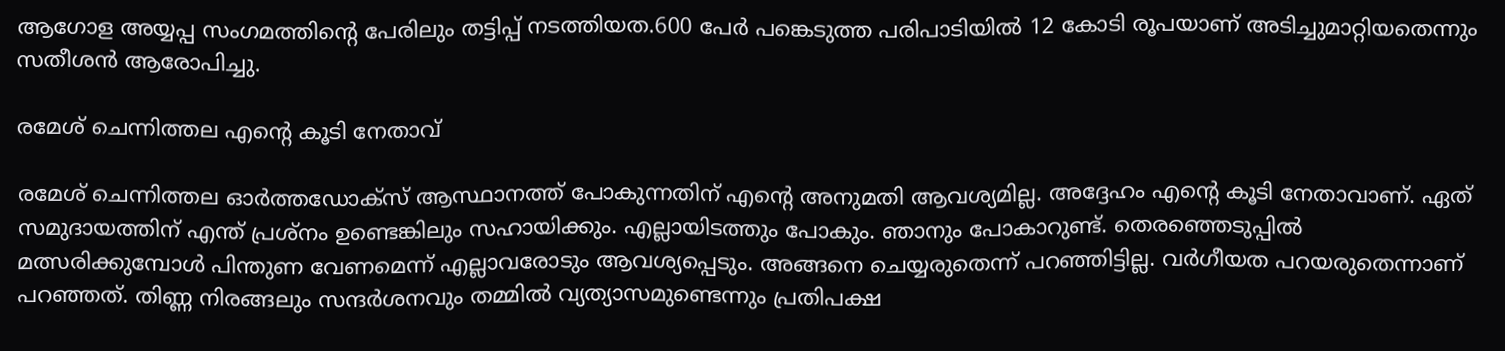ആഗോള അയ്യപ്പ സംഗമത്തിന്‍റെ പേരിലും തട്ടിപ്പ് നടത്തിയത.600 പേര്‍ പങ്കെടുത്ത പരിപാടിയില്‍ 12 കോടി രൂപയാണ് അടിച്ചുമാറ്റിയതെന്നും സതീശൻ ആരോപിച്ചു.

രമേശ് ചെന്നിത്തല എന്‍റെ കൂടി നേതാവ്

രമേശ് ചെന്നിത്തല ഓര്‍ത്തഡോക്സ് ആസ്ഥാനത്ത് പോകുന്നതിന് എന്‍റെ അനുമതി ആവശ്യമില്ല. അദ്ദേഹം എന്‍റെ കൂടി നേതാവാണ്. ഏത് സമുദായത്തിന് എന്ത് പ്രശ്നം ഉണ്ടെങ്കിലും സഹായിക്കും. എല്ലായിടത്തും പോകും. ഞാനും പോകാറുണ്ട്. തെരഞ്ഞെടുപ്പില്‍ മത്സരിക്കുമ്പോള്‍ പിന്തുണ വേണമെന്ന് എല്ലാവരോടും ആവശ്യപ്പെടും. അങ്ങനെ ചെയ്യരുതെന്ന് പറഞ്ഞിട്ടില്ല. വര്‍ഗീയത പറയരുതെന്നാണ് പറഞ്ഞത്. തിണ്ണ നിരങ്ങലും സന്ദര്‍ശനവും തമ്മില്‍ വ്യത്യാസമുണ്ടെന്നും പ്രതിപക്ഷ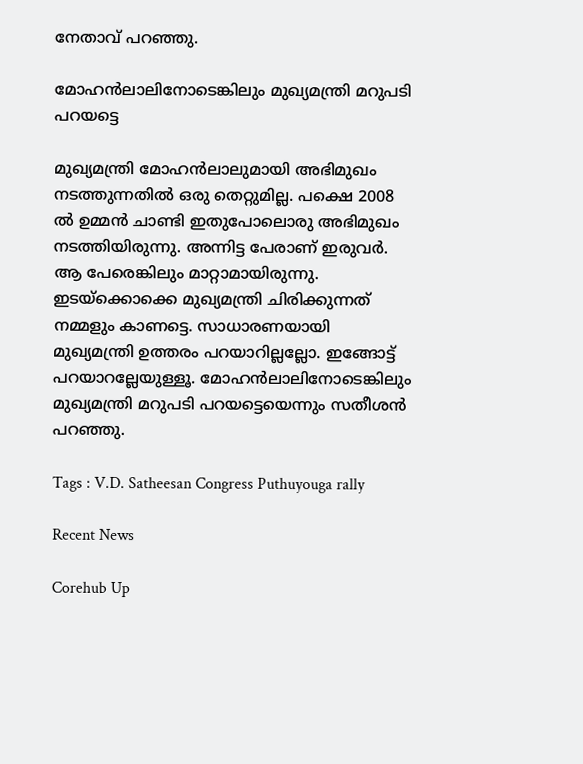നേതാവ് പറഞ്ഞു.

മോഹന്‍ലാലിനോടെങ്കിലും മുഖ്യമന്ത്രി മറുപടി പറയട്ടെ

മുഖ്യമന്ത്രി മോഹന്‍ലാലുമായി അഭിമുഖം നടത്തുന്നതില്‍ ഒരു തെറ്റുമില്ല. പക്ഷെ 2008 ല്‍ ഉമ്മന്‍ ചാണ്ടി ഇതുപോലൊരു അഭിമുഖം നടത്തിയിരുന്നു. അന്നിട്ട പേരാണ് ഇരുവര്‍. ആ പേരെങ്കിലും മാറ്റാമായിരുന്നു. ഇടയ്ക്കൊക്കെ മുഖ്യമന്ത്രി ചിരിക്കുന്നത് നമ്മളും കാണട്ടെ. സാധാരണയായി മുഖ്യമന്ത്രി ഉത്തരം പറയാറില്ലല്ലോ. ഇങ്ങോട്ട് പറയാറല്ലേയുള്ളൂ. മോഹന്‍ലാലിനോടെങ്കിലും മുഖ്യമന്ത്രി മറുപടി പറയട്ടെയെന്നും സതീശന്‍ പറഞ്ഞു.

Tags : V.D. Satheesan Congress Puthuyouga rally

Recent News

Corehub Up